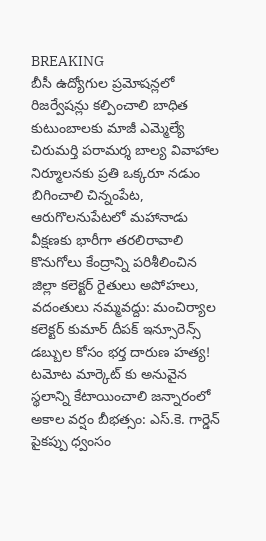BREAKING
బీసీ ఉద్యోగుల ప్రమోషన్లలో రిజర్వేషన్లు కల్పించాలి బాధిత కుటుంబాలకు మాజీ ఎమ్మెల్యే చిరుమర్తి పరామర్శ బాల్య వివాహాల నిర్మూలనకు ప్రతి ఒక్కరూ నడుం బిగించాలి చిన్నంపేట, ఆరుగొలనుపేటలో మహానాడు వీక్షణకు భారీగా తరలిరావాలి కొనుగోలు కేంద్రాన్ని పరిశీలించిన జిల్లా కలెక్టర్ రైతులు అపోహలు, వదంతులు నమ్మవద్దు: మంచిర్యాల కలెక్టర్ కుమార్ దీపక్ ఇన్సూరెన్స్ డబ్బుల కోసం భర్త దారుణ హత్య! టమోట మార్కెట్ కు అనువైన స్థలాన్ని కేటాయించాలి జన్నారంలో అకాల వర్షం బీభత్సం: ఎస్.కె. గార్డెన్ పైకప్పు ధ్వంసం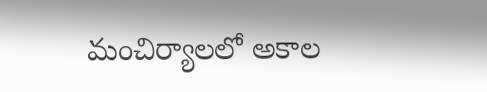మంచిర్యాలలో అకాల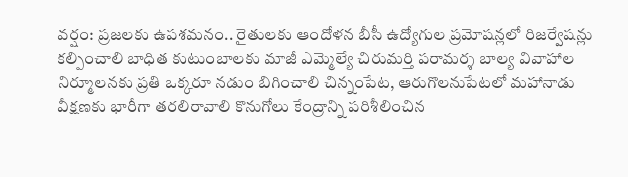వర్షం: ప్రజలకు ఉపశమనం.. రైతులకు ఆందోళన బీసీ ఉద్యోగుల ప్రమోషన్లలో రిజర్వేషన్లు కల్పించాలి బాధిత కుటుంబాలకు మాజీ ఎమ్మెల్యే చిరుమర్తి పరామర్శ బాల్య వివాహాల నిర్మూలనకు ప్రతి ఒక్కరూ నడుం బిగించాలి చిన్నంపేట, ఆరుగొలనుపేటలో మహానాడు వీక్షణకు భారీగా తరలిరావాలి కొనుగోలు కేంద్రాన్ని పరిశీలించిన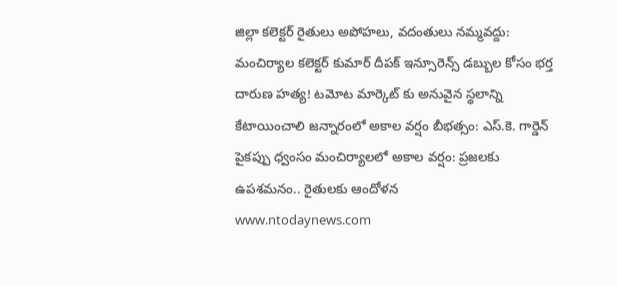జిల్లా కలెక్టర్ రైతులు అపోహలు, వదంతులు నమ్మవద్దు: మంచిర్యాల కలెక్టర్ కుమార్ దీపక్ ఇన్సూరెన్స్ డబ్బుల కోసం భర్త దారుణ హత్య! టమోట మార్కెట్ కు అనువైన స్థలాన్ని కేటాయించాలి జన్నారంలో అకాల వర్షం బీభత్సం: ఎస్.కె. గార్డెన్ పైకప్పు ధ్వంసం మంచిర్యాలలో అకాల వర్షం: ప్రజలకు ఉపశమనం.. రైతులకు ఆందోళన
www.ntodaynews.com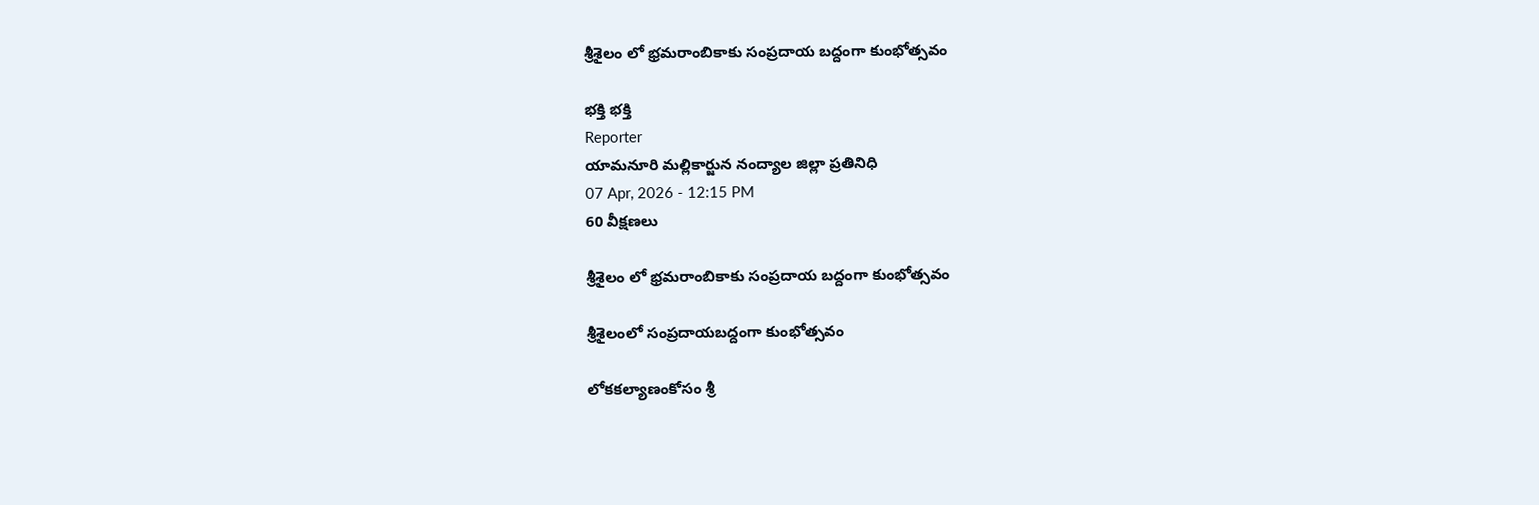శ్రీశైలం లో భ్రమరాంబికాకు సంప్రదాయ బద్దంగా కుంభోత్సవం

భక్తి భక్తి
Reporter
యామనూరి మల్లికార్జున నంద్యాల జిల్లా ప్రతినిధి
07 Apr, 2026 - 12:15 PM
60 వీక్షణలు

శ్రీశైలం లో భ్రమరాంబికాకు సంప్రదాయ బద్దంగా కుంభోత్సవం

శ్రీశైలంలో సంప్రదాయబద్దంగా కుంభోత్సవం

లోకకల్యాణంకోసం శ్రీ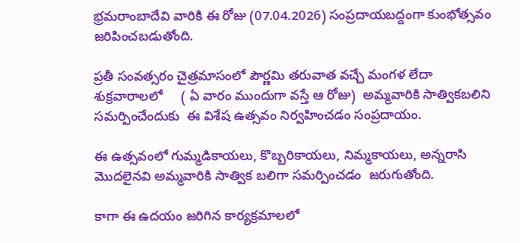భ్రమరాంబాదేవి వారికి ఈ రోజు (07.04.2026) సంప్రదాయబద్దంగా కుంభోత్సవం జరిపించబడుతోంది.

ప్రతీ సంవత్సరం చైత్రమాసంలో పౌర్ణమి తరువాత వచ్చే మంగళ లేదా శుక్రవారాలలో     ( ఏ వారం ముందుగా వస్తే ఆ రోజు)  అమ్మవారికి సాత్వికబలిని సమర్పించేందుకు  ఈ విశేష ఉత్సవం నిర్వహించడం సంప్రదాయం.

ఈ ఉత్సవంలో గుమ్మడికాయలు, కొబ్బరికాయలు, నిమ్మకాయలు, అన్నరాసి మొదలైనవి అమ్మవారికి సాత్విక బలిగా సమర్పించడం  జరుగుతోంది.

కాగా ఈ ఉదయం జరిగిన కార్యక్రమాలలో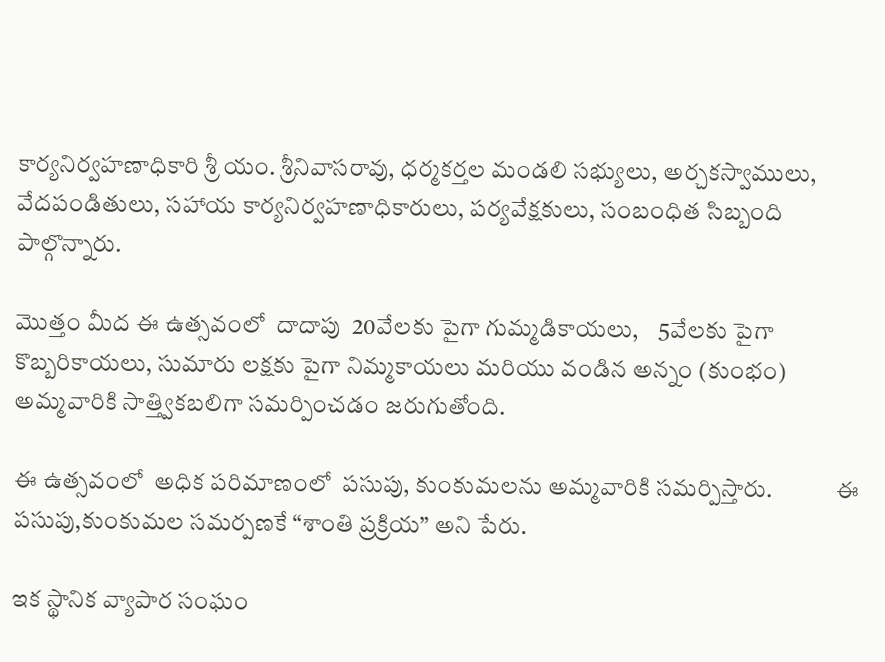కార్యనిర్వహణాధికారి శ్రీ యం. శ్రీనివాసరావు, ధర్మకర్తల మండలి సభ్యులు, అర్చకస్వాములు, వేదపండితులు, సహాయ కార్యనిర్వహణాధికారులు, పర్యవేక్షకులు, సంబంధిత సిబ్బంది పాల్గొన్నారు.

మొత్తం మీద ఈ ఉత్సవంలో  దాదాపు  20వేలకు పైగా గుమ్మడికాయలు,    5వేలకు పైగా కొబ్బరికాయలు, సుమారు లక్షకు పైగా నిమ్మకాయలు మరియు వండిన అన్నం (కుంభం) అమ్మవారికి సాత్త్వికబలిగా సమర్పించడం జరుగుతోంది.

ఈ ఉత్సవంలో  అధిక పరిమాణంలో  పసుపు, కుంకుమలను అమ్మవారికి సమర్పిస్తారు.             ఈ పసుపు,కుంకుమల సమర్పణకే “శాంతి ప్రక్రియ” అని పేరు.

ఇక స్థానిక వ్యాపార సంఘం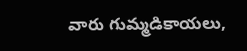వారు గుమ్మడికాయలు,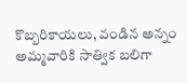కొబ్బరికాయలు, వండిన అన్నం అమ్మవారికి సాత్విక బలిగా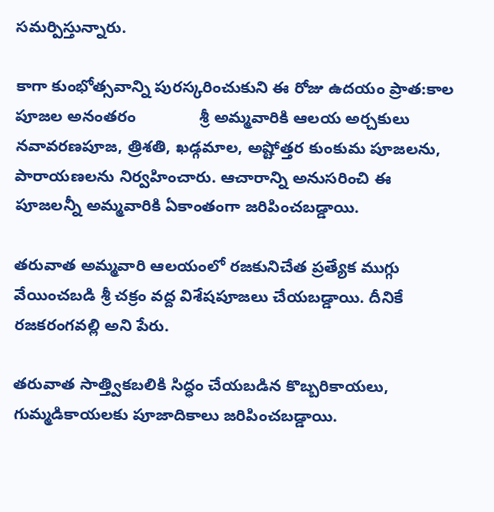సమర్పిస్తున్నారు.

కాగా కుంభోత్సవాన్ని పురస్కరించుకుని ఈ రోజు ఉదయం ప్రాత:కాల పూజల అనంతరం              శ్రీ అమ్మవారికి ఆలయ అర్చకులు నవావరణపూజ, త్రిశతి, ఖడ్గమాల, అష్టోత్తర కుంకుమ పూజలను, పారాయణలను నిర్వహించారు. ఆచారాన్ని అనుసరించి ఈ పూజలన్నీ అమ్మవారికి ఏకాంతంగా జరిపించబడ్డాయి.

తరువాత అమ్మవారి ఆలయంలో రజకునిచేత ప్రత్యేక ముగ్గు వేయించబడి శ్రీ చక్రం వద్ద విశేషపూజలు చేయబడ్డాయి. దీనికే రజకరంగవల్లి అని పేరు.

తరువాత సాత్త్వికబలికి సిద్ధం చేయబడిన కొబ్బరికాయలు, గుమ్మడికాయలకు పూజాదికాలు జరిపించబడ్డాయి.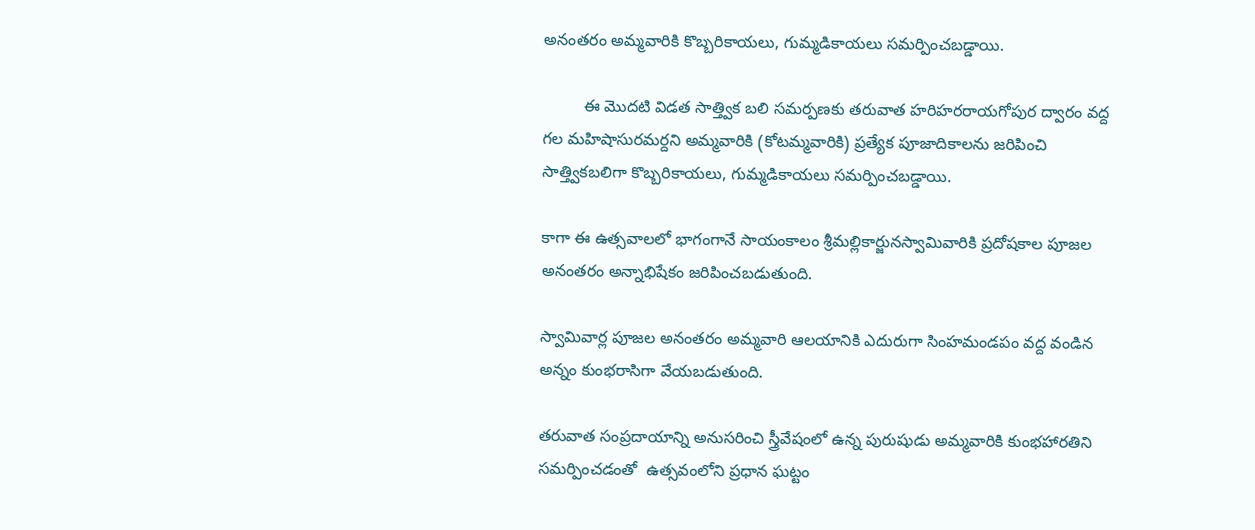అనంతరం అమ్మవారికి కొబ్బరికాయలు, గుమ్మడికాయలు సమర్పించబడ్డాయి.

         ఈ మొదటి విడత సాత్త్విక బలి సమర్పణకు తరువాత హరిహరరాయగోపుర ద్వారం వద్ద గల మహిషాసురమర్దని అమ్మవారికి (కోటమ్మవారికి) ప్రత్యేక పూజాదికాలను జరిపించి సాత్త్వికబలిగా కొబ్బరికాయలు, గుమ్మడికాయలు సమర్పించబడ్డాయి.

కాగా ఈ ఉత్సవాలలో భాగంగానే సాయంకాలం శ్రీమల్లికార్జునస్వామివారికి ప్రదోషకాల పూజల అనంతరం అన్నాభిషేకం జరిపించబడుతుంది.

స్వామివార్ల పూజల అనంతరం అమ్మవారి ఆలయానికి ఎదురుగా సింహమండపం వద్ద వండిన అన్నం కుంభరాసిగా వేయబడుతుంది.

తరువాత సంప్రదాయాన్ని అనుసరించి స్త్రీవేషంలో ఉన్న పురుషుడు అమ్మవారికి కుంభహారతిని సమర్పించడంతో  ఉత్సవంలోని ప్రధాన ఘట్టం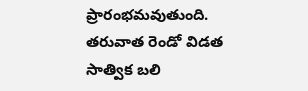ప్రారంభమవుతుంది. తరువాత రెండో విడత సాత్విక బలి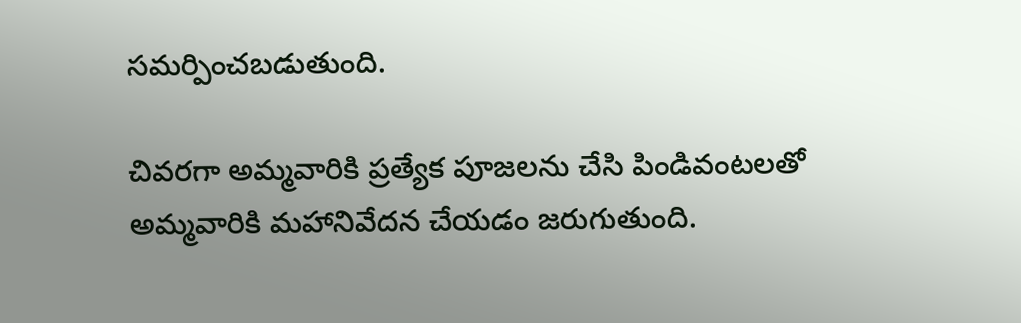సమర్పించబడుతుంది.

చివరగా అమ్మవారికి ప్రత్యేక పూజలను చేసి పిండివంటలతో అమ్మవారికి మహానివేదన చేయడం జరుగుతుంది.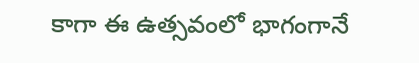కాగా ఈ ఉత్సవంలో భాగంగానే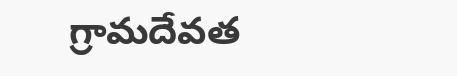గ్రామదేవత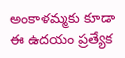అంకాళమ్మకు కూడా ఈ ఉదయం ప్రత్యేక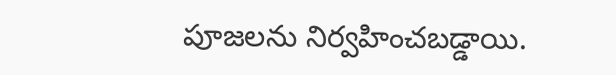పూజలను నిర్వహించబడ్డాయి.